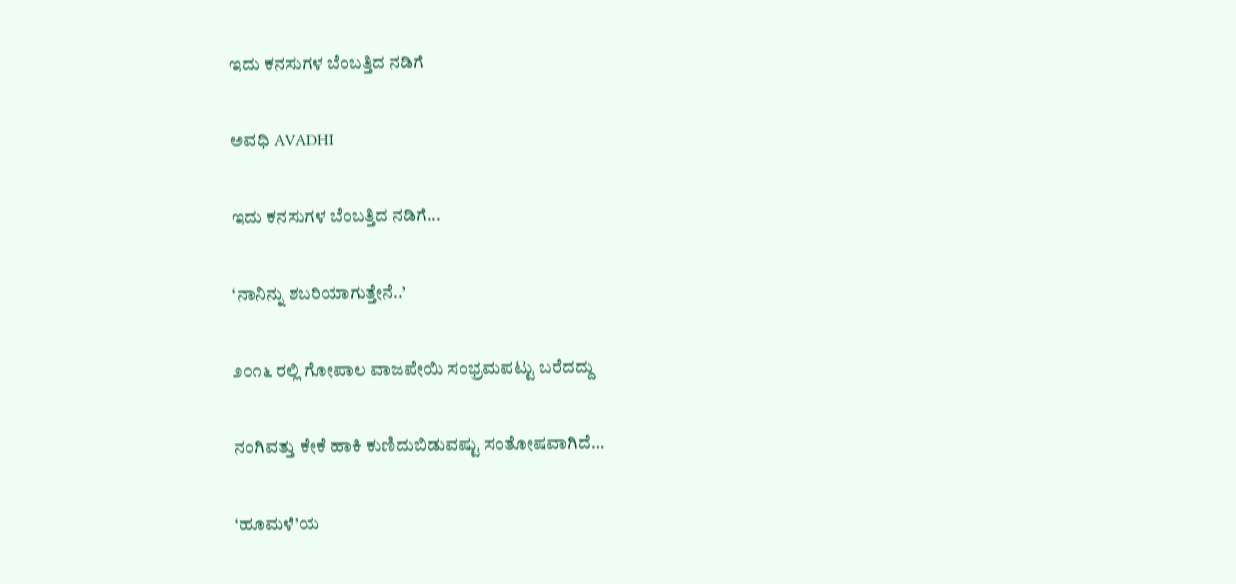ಇದು ಕನಸುಗಳ ಬೆಂಬತ್ತಿದ ನಡಿಗೆ‍

ಅವಧಿ AVADHI

ಇದು ಕನಸುಗಳ ಬೆಂಬತ್ತಿದ ನಡಿಗೆ...

‘ನಾನಿನ್ನು ಶಬರಿಯಾಗುತ್ತೇನೆ..’

೨೦೧೬ ರಲ್ಲಿ ಗೋಪಾಲ ವಾಜಪೇಯಿ ಸಂಭ್ರಮಪಟ್ಟು ಬರೆದದ್ದು

ನಂಗಿವತ್ತು ಕೇಕೆ ಹಾಕಿ ಕುಣಿದುಬಿಡುವಷ್ಟು ಸಂತೋಷವಾಗಿದೆ…

‘ಹೂಮಳೆ’ಯ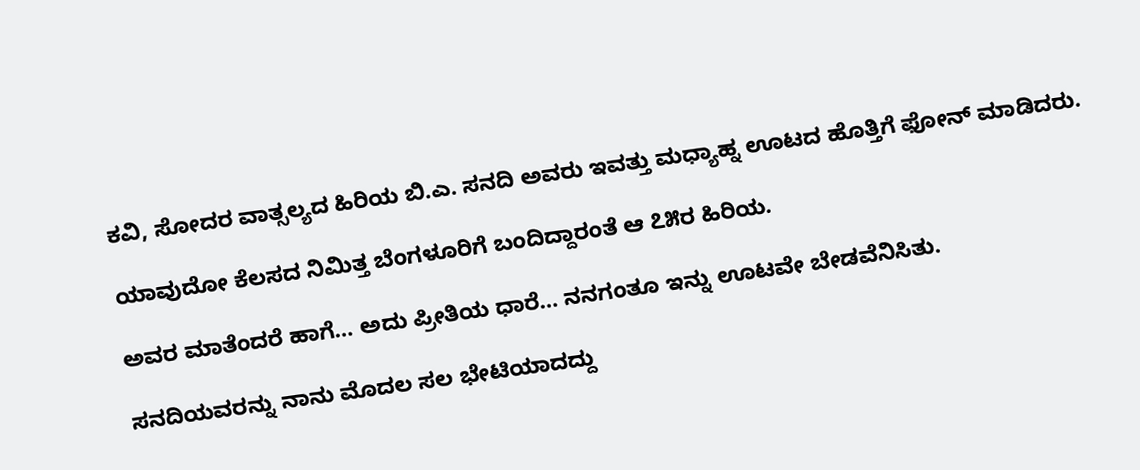ಕವಿ, ಸೋದರ ವಾತ್ಸಲ್ಯದ ಹಿರಿಯ ಬಿ.ಎ. ಸನದಿ ಅವರು ಇವತ್ತು ಮಧ್ಯಾಹ್ನ ಊಟದ ಹೊತ್ತಿಗೆ ಫೋನ್ ಮಾಡಿದರು.

ಯಾವುದೋ ಕೆಲಸದ ನಿಮಿತ್ತ ಬೆಂಗಳೂರಿಗೆ ಬಂದಿದ್ದಾರಂತೆ ಆ ೭೫ರ ಹಿರಿಯ.

ಅವರ ಮಾತೆಂದರೆ ಹಾಗೆ… ಅದು ಪ್ರೀತಿಯ ಧಾರೆ… ನನಗಂತೂ ಇನ್ನು ಊಟವೇ ಬೇಡವೆನಿಸಿತು.

ಸನದಿಯವರನ್ನು ನಾನು ಮೊದಲ ಸಲ ಭೇಟಿಯಾದದ್ದು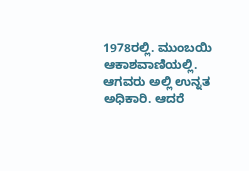1978ರಲ್ಲಿ. ಮುಂಬಯಿ ಆಕಾಶವಾಣಿಯಲ್ಲಿ. ಆಗವರು ಅಲ್ಲಿ ಉನ್ನತ ಅಧಿಕಾರಿ. ಆದರೆ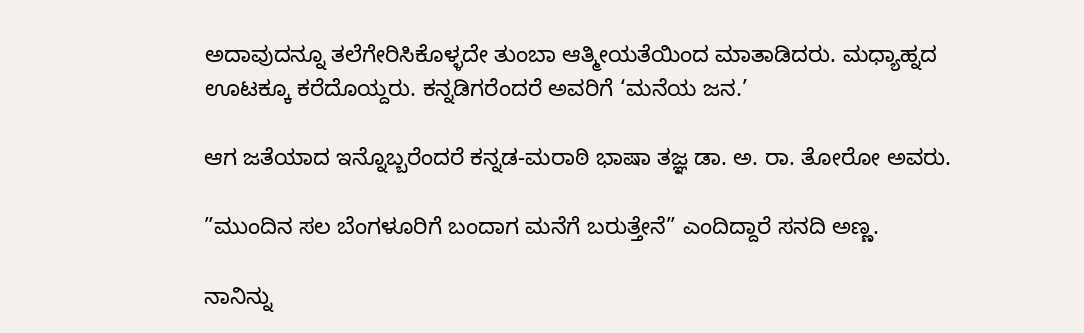ಅದಾವುದನ್ನೂ ತಲೆಗೇರಿಸಿಕೊಳ್ಳದೇ ತುಂಬಾ ಆತ್ಮೀಯತೆಯಿಂದ ಮಾತಾಡಿದರು. ಮಧ್ಯಾಹ್ನದ ಊಟಕ್ಕೂ ಕರೆದೊಯ್ದರು. ಕನ್ನಡಿಗರೆಂದರೆ ಅವರಿಗೆ ‘ಮನೆಯ ಜನ.’

ಆಗ ಜತೆಯಾದ ಇನ್ನೊಬ್ಬರೆಂದರೆ ಕನ್ನಡ-ಮರಾಠಿ ಭಾಷಾ ತಜ್ಞ ಡಾ. ಅ. ರಾ. ತೋರೋ ಅವರು.

”ಮುಂದಿನ ಸಲ ಬೆಂಗಳೂರಿಗೆ ಬಂದಾಗ ಮನೆಗೆ ಬರುತ್ತೇನೆ” ಎಂದಿದ್ದಾರೆ ಸನದಿ ಅಣ್ಣ.

ನಾನಿನ್ನು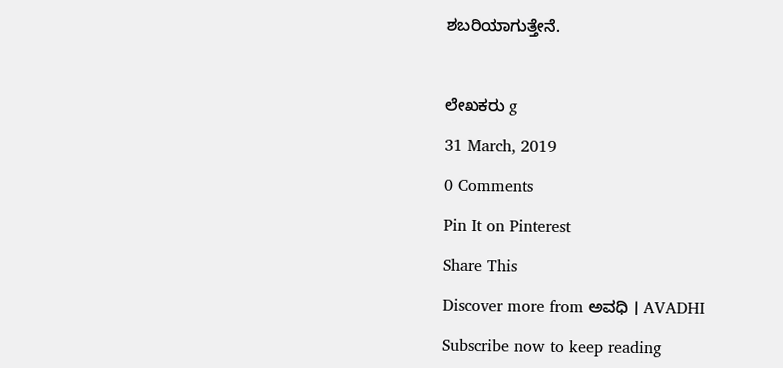ಶಬರಿಯಾಗುತ್ತೇನೆ.



ಲೇಖಕರು g

31 March, 2019

0 Comments

Pin It on Pinterest

Share This

Discover more from ಅವಧಿ । AVADHI

Subscribe now to keep reading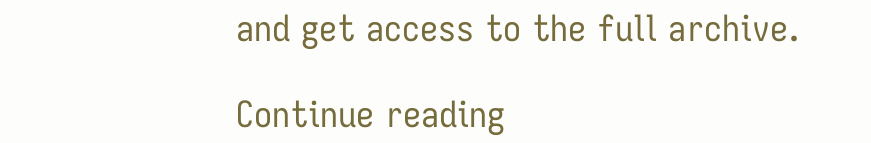and get access to the full archive.

Continue reading